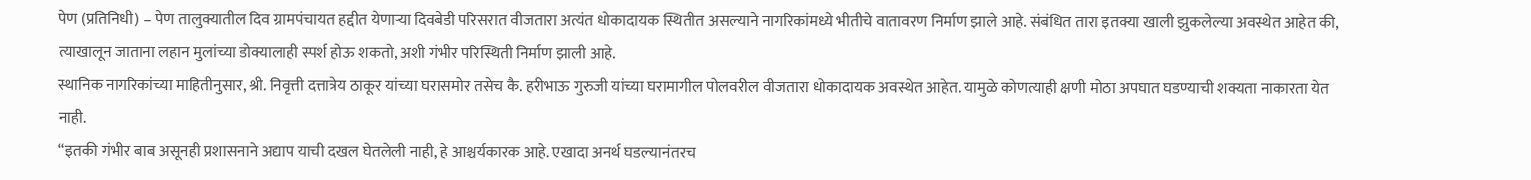पेण (प्रतिनिधी) – पेण तालुक्यातील दिव ग्रामपंचायत हद्दीत येणाऱ्या दिवबेडी परिसरात वीजतारा अत्यंत धोकादायक स्थितीत असल्याने नागरिकांमध्ये भीतीचे वातावरण निर्माण झाले आहे. संबंधित तारा इतक्या खाली झुकलेल्या अवस्थेत आहेत की, त्याखालून जाताना लहान मुलांच्या डोक्यालाही स्पर्श होऊ शकतो, अशी गंभीर परिस्थिती निर्माण झाली आहे.
स्थानिक नागरिकांच्या माहितीनुसार, श्री. निवृत्ती दत्तात्रेय ठाकूर यांच्या घरासमोर तसेच कै. हरीभाऊ गुरुजी यांच्या घरामागील पोलवरील वीजतारा धोकादायक अवस्थेत आहेत. यामुळे कोणत्याही क्षणी मोठा अपघात घडण्याची शक्यता नाकारता येत नाही.
“इतकी गंभीर बाब असूनही प्रशासनाने अद्याप याची दखल घेतलेली नाही, हे आश्चर्यकारक आहे. एखादा अनर्थ घडल्यानंतरच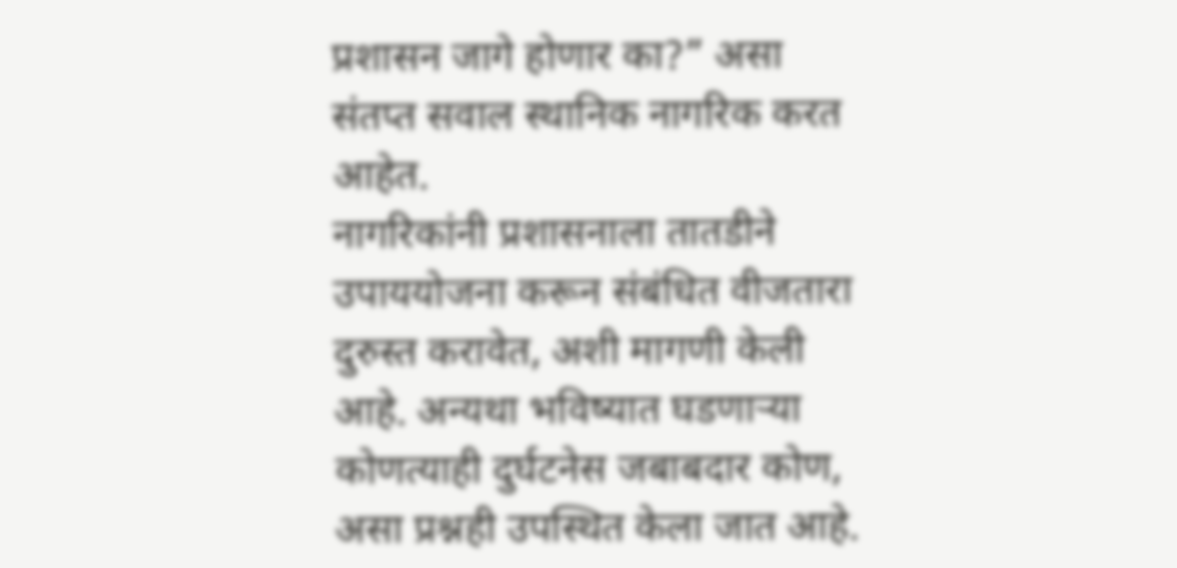प्रशासन जागे होणार का?” असा संतप्त सवाल स्थानिक नागरिक करत आहेत.
नागरिकांनी प्रशासनाला तातडीने उपाययोजना करून संबंधित वीजतारा दुरुस्त करावेत, अशी मागणी केली आहे. अन्यथा भविष्यात घडणाऱ्या कोणत्याही दुर्घटनेस जबाबदार कोण, असा प्रश्नही उपस्थित केला जात आहे.